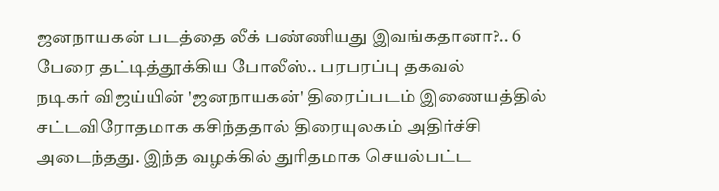ஜனநாயகன் படத்தை லீக் பண்ணியது இவங்கதானா?.. 6 பேரை தட்டித்தூக்கிய போலீஸ்.. பரபரப்பு தகவல்
நடிகர் விஜய்யின் 'ஜனநாயகன்' திரைப்படம் இணையத்தில் சட்டவிரோதமாக கசிந்ததால் திரையுலகம் அதிர்ச்சி அடைந்தது. இந்த வழக்கில் துரிதமாக செயல்பட்ட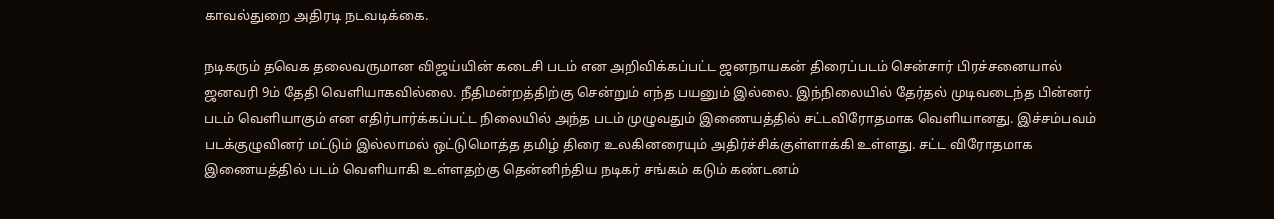காவல்துறை அதிரடி நடவடிக்கை.

நடிகரும் தவெக தலைவருமான விஜய்யின் கடைசி படம் என அறிவிக்கப்பட்ட ஜனநாயகன் திரைப்படம் சென்சார் பிரச்சனையால் ஜனவரி 9ம் தேதி வெளியாகவில்லை. நீதிமன்றத்திற்கு சென்றும் எந்த பயனும் இல்லை. இந்நிலையில் தேர்தல் முடிவடைந்த பின்னர் படம் வெளியாகும் என எதிர்பார்க்கப்பட்ட நிலையில் அந்த படம் முழுவதும் இணையத்தில் சட்டவிரோதமாக வெளியானது. இச்சம்பவம் படக்குழுவினர் மட்டும் இல்லாமல் ஒட்டுமொத்த தமிழ் திரை உலகினரையும் அதிர்ச்சிக்குள்ளாக்கி உள்ளது. சட்ட விரோதமாக இணையத்தில் படம் வெளியாகி உள்ளதற்கு தென்னிந்திய நடிகர் சங்கம் கடும் கண்டனம்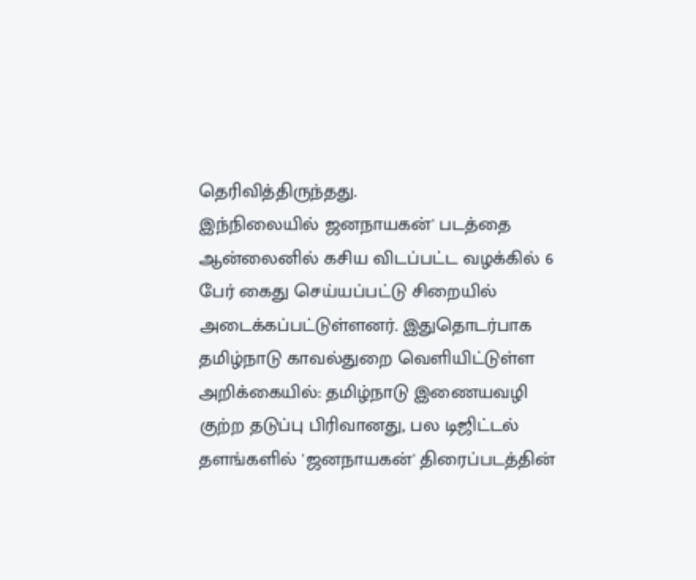தெரிவித்திருந்தது.
இந்நிலையில் ஜனநாயகன்' படத்தை ஆன்லைனில் கசிய விடப்பட்ட வழக்கில் 6 பேர் கைது செய்யப்பட்டு சிறையில் அடைக்கப்பட்டுள்ளனர். இதுதொடர்பாக தமிழ்நாடு காவல்துறை வெளியிட்டுள்ள அறிக்கையில்: தமிழ்நாடு இணையவழி குற்ற தடுப்பு பிரிவானது, பல டிஜிட்டல் தளங்களில் 'ஜனநாயகன்' திரைப்படத்தின்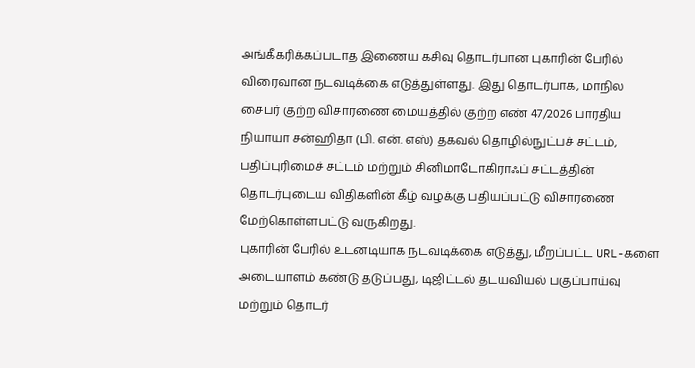அங்கீகரிக்கப்படாத இணைய கசிவு தொடர்பான புகாரின் பேரில் விரைவான நடவடிக்கை எடுத்துள்ளது. இது தொடர்பாக, மாநில சைபர் குற்ற விசாரணை மையத்தில் குற்ற எண் 47/2026 பாரதிய நியாயா சன்ஹிதா (பி. என். எஸ்) தகவல் தொழில்நுட்பச் சட்டம், பதிப்புரிமைச் சட்டம் மற்றும் சினிமாடோகிராஃப் சட்டத்தின் தொடர்புடைய விதிகளின் கீழ் வழக்கு பதியப்பட்டு விசாரணை மேற்கொள்ளபட்டு வருகிறது.
புகாரின் பேரில் உடனடியாக நடவடிக்கை எடுத்து, மீறப்பட்ட URL-களை அடையாளம் கண்டு தடுப்பது, டிஜிட்டல் தடயவியல் பகுப்பாய்வு மற்றும் தொடர்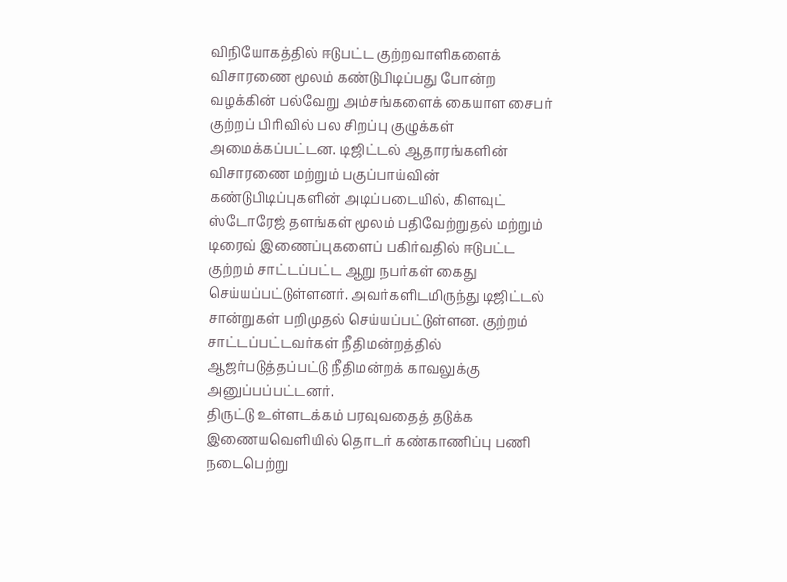விநியோகத்தில் ஈடுபட்ட குற்றவாளிகளைக் விசாரணை மூலம் கண்டுபிடிப்பது போன்ற வழக்கின் பல்வேறு அம்சங்களைக் கையாள சைபர் குற்றப் பிரிவில் பல சிறப்பு குழுக்கள் அமைக்கப்பட்டன. டிஜிட்டல் ஆதாரங்களின் விசாரணை மற்றும் பகுப்பாய்வின் கண்டுபிடிப்புகளின் அடிப்படையில், கிளவுட் ஸ்டோரேஜ் தளங்கள் மூலம் பதிவேற்றுதல் மற்றும் டிரைவ் இணைப்புகளைப் பகிர்வதில் ஈடுபட்ட குற்றம் சாட்டப்பட்ட ஆறு நபர்கள் கைது செய்யப்பட்டுள்ளனர். அவர்களிடமிருந்து டிஜிட்டல் சான்றுகள் பறிமுதல் செய்யப்பட்டுள்ளன. குற்றம் சாட்டப்பட்டவர்கள் நீதிமன்றத்தில் ஆஜர்படுத்தப்பட்டு நீதிமன்றக் காவலுக்கு அனுப்பப்பட்டனர்.
திருட்டு உள்ளடக்கம் பரவுவதைத் தடுக்க இணையவெளியில் தொடர் கண்காணிப்பு பணி நடைபெற்று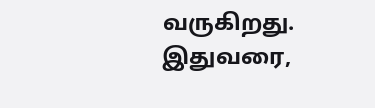வருகிறது. இதுவரை,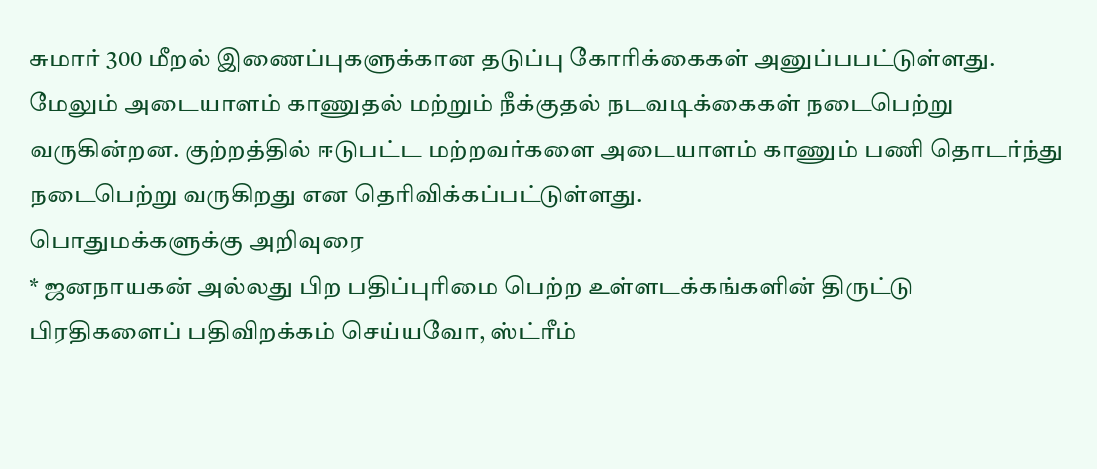சுமார் 300 மீறல் இணைப்புகளுக்கான தடுப்பு கோரிக்கைகள் அனுப்பபட்டுள்ளது. மேலும் அடையாளம் காணுதல் மற்றும் நீக்குதல் நடவடிக்கைகள் நடைபெற்று வருகின்றன. குற்றத்தில் ஈடுபட்ட மற்றவர்களை அடையாளம் காணும் பணி தொடர்ந்து நடைபெற்று வருகிறது என தெரிவிக்கப்பட்டுள்ளது.
பொதுமக்களுக்கு அறிவுரை
* ஜனநாயகன் அல்லது பிற பதிப்புரிமை பெற்ற உள்ளடக்கங்களின் திருட்டு பிரதிகளைப் பதிவிறக்கம் செய்யவோ, ஸ்ட்ரீம்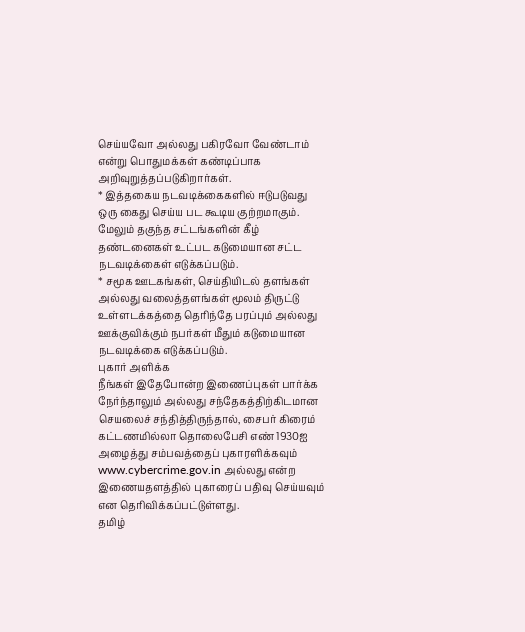செய்யவோ அல்லது பகிரவோ வேண்டாம் என்று பொதுமக்கள் கண்டிப்பாக அறிவுறுத்தப்படுகிறார்கள்.
* இத்தகைய நடவடிக்கைகளில் ஈடுபடுவது ஒரு கைது செய்ய பட கூடிய குற்றமாகும். மேலும் தகுந்த சட்டங்களின் கீழ் தண்டனைகள் உட்பட கடுமையான சட்ட நடவடிக்கைள் எடுக்கப்படும்.
* சமூக ஊடகங்கள், செய்தியிடல் தளங்கள் அல்லது வலைத்தளங்கள் மூலம் திருட்டு உள்ளடக்கத்தை தெரிந்தே பரப்பும் அல்லது ஊக்குவிக்கும் நபர்கள் மீதும் கடுமையான நடவடிக்கை எடுக்கப்படும்.
புகார் அளிக்க
நீங்கள் இதேபோன்ற இணைப்புகள் பார்க்க நேர்ந்தாலும் அல்லது சந்தேகத்திற்கிடமான செயலைச் சந்தித்திருந்தால், சைபர் கிரைம் கட்டணமில்லா தொலைபேசி எண் 1930ஐ அழைத்து சம்பவத்தைப் புகாரளிக்கவும் www.cybercrime.gov.in அல்லது என்ற இணையதளத்தில் புகாரைப் பதிவு செய்யவும் என தெரிவிக்கப்பட்டுள்ளது.
தமிழ்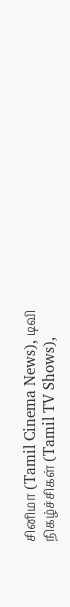சினிமா (Tamil Cinema News), டிவி நிகழ்ச்சிகள் (Tamil TV Shows),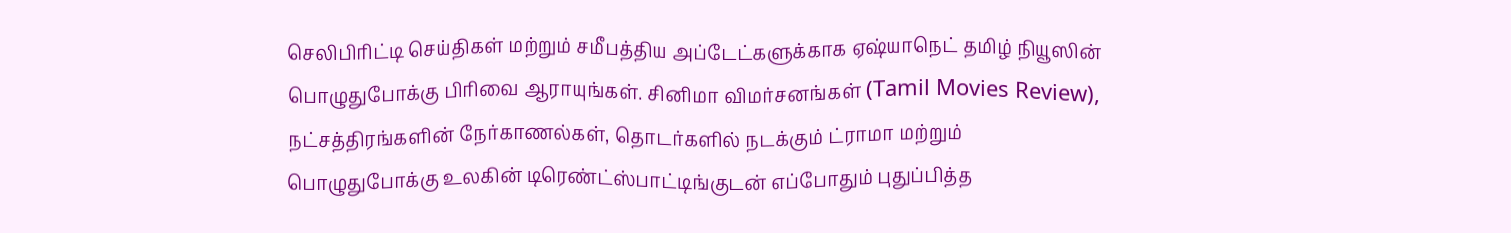செலிபிரிட்டி செய்திகள் மற்றும் சமீபத்திய அப்டேட்களுக்காக ஏஷ்யாநெட் தமிழ் நியூஸின் பொழுதுபோக்கு பிரிவை ஆராயுங்கள். சினிமா விமர்சனங்கள் (Tamil Movies Review), நட்சத்திரங்களின் நேர்காணல்கள், தொடர்களில் நடக்கும் ட்ராமா மற்றும் பொழுதுபோக்கு உலகின் டிரெண்ட்ஸ்பாட்டிங்குடன் எப்போதும் புதுப்பித்த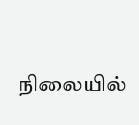நிலையில்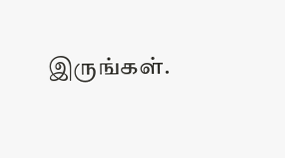இருங்கள்.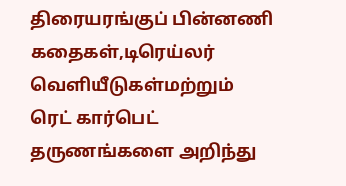திரையரங்குப் பின்னணி கதைகள்,டிரெய்லர் வெளியீடுகள்மற்றும் ரெட் கார்பெட் தருணங்களை அறிந்து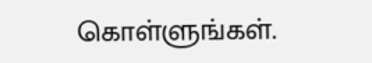கொள்ளுங்கள்.